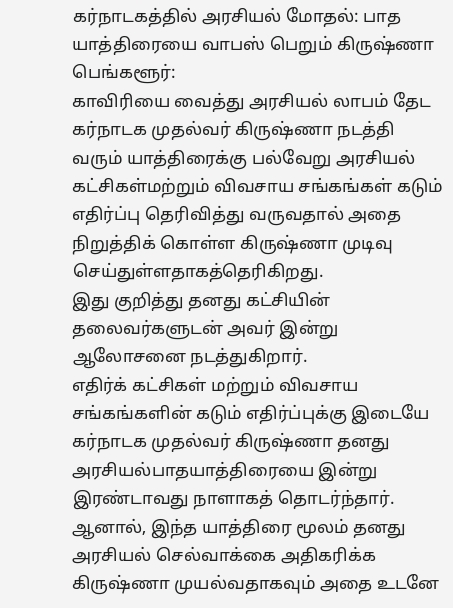கர்நாடகத்தில் அரசியல் மோதல்: பாத யாத்திரையை வாபஸ் பெறும் கிருஷ்ணா
பெங்களூர்:
காவிரியை வைத்து அரசியல் லாபம் தேட கர்நாடக முதல்வர் கிருஷ்ணா நடத்தி வரும் யாத்திரைக்கு பல்வேறு அரசியல் கட்சிகள்மற்றும் விவசாய சங்கங்கள் கடும் எதிர்ப்பு தெரிவித்து வருவதால் அதை நிறுத்திக் கொள்ள கிருஷ்ணா முடிவு செய்துள்ளதாகத்தெரிகிறது.
இது குறித்து தனது கட்சியின் தலைவர்களுடன் அவர் இன்று ஆலோசனை நடத்துகிறார்.
எதிர்க் கட்சிகள் மற்றும் விவசாய சங்கங்களின் கடும் எதிர்ப்புக்கு இடையே கர்நாடக முதல்வர் கிருஷ்ணா தனது அரசியல்பாதயாத்திரையை இன்று இரண்டாவது நாளாகத் தொடர்ந்தார்.
ஆனால், இந்த யாத்திரை மூலம் தனது அரசியல் செல்வாக்கை அதிகரிக்க கிருஷ்ணா முயல்வதாகவும் அதை உடனே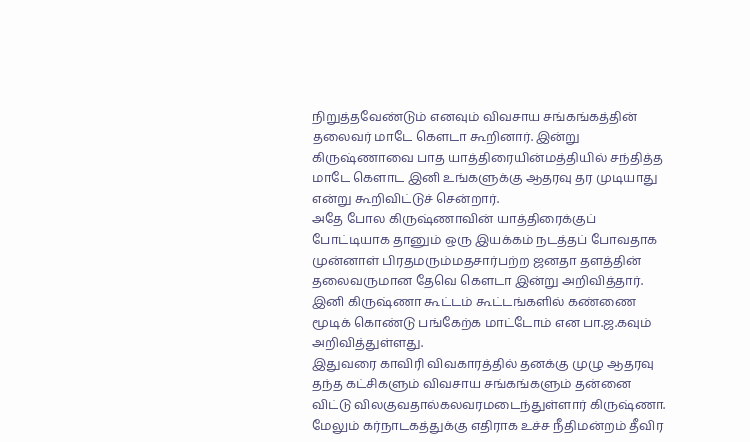நிறுத்தவேண்டும் எனவும் விவசாய சங்கங்கத்தின் தலைவர் மாடே கெளடா கூறினார். இன்று கிருஷ்ணாவை பாத யாத்திரையின்மத்தியில் சந்தித்த மாடே கெளாட இனி உங்களுக்கு ஆதரவு தர முடியாது என்று கூறிவிட்டுச் சென்றார்.
அதே போல கிருஷ்ணாவின் யாத்திரைக்குப் போட்டியாக தானும் ஒரு இயக்கம் நடத்தப் போவதாக முன்னாள் பிரதமரும்மதசார்பற்ற ஜனதா தளத்தின் தலைவருமான தேவெ கெளடா இன்று அறிவித்தார்.
இனி கிருஷ்ணா கூட்டம் கூட்டங்களில் கண்ணை மூடிக் கொண்டு பங்கேற்க மாட்டோம் என பா.ஜ.கவும் அறிவித்துள்ளது.
இதுவரை காவிரி விவகாரத்தில் தனக்கு முழு ஆதரவு தந்த கட்சிகளும் விவசாய சங்கங்களும் தன்னை விட்டு விலகுவதால்கலவரமடைந்துள்ளார் கிருஷ்ணா.
மேலும் கர்நாடகத்துக்கு எதிராக உச்ச நீதிமன்றம் தீவிர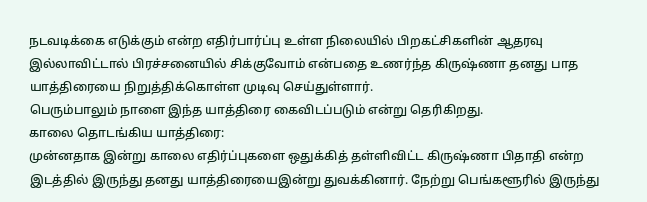நடவடிக்கை எடுக்கும் என்ற எதிர்பார்ப்பு உள்ள நிலையில் பிறகட்சிகளின் ஆதரவு இல்லாவிட்டால் பிரச்சனையில் சிக்குவோம் என்பதை உணர்ந்த கிருஷ்ணா தனது பாத யாத்திரையை நிறுத்திக்கொள்ள முடிவு செய்துள்ளார்.
பெரும்பாலும் நாளை இந்த யாத்திரை கைவிடப்படும் என்று தெரிகிறது.
காலை தொடங்கிய யாத்திரை:
முன்னதாக இன்று காலை எதிர்ப்புகளை ஒதுக்கித் தள்ளிவிட்ட கிருஷ்ணா பிதாதி என்ற இடத்தில் இருந்து தனது யாத்திரையைஇன்று துவக்கினார். நேற்று பெங்களூரில் இருந்து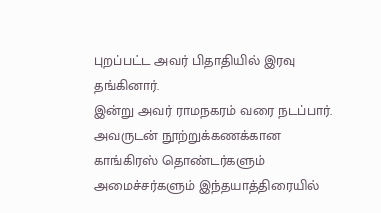புறப்பட்ட அவர் பிதாதியில் இரவு தங்கினார்.
இன்று அவர் ராமநகரம் வரை நடப்பார். அவருடன் நூற்றுக்கணக்கான காங்கிரஸ் தொண்டர்களும் அமைச்சர்களும் இந்தயாத்திரையில்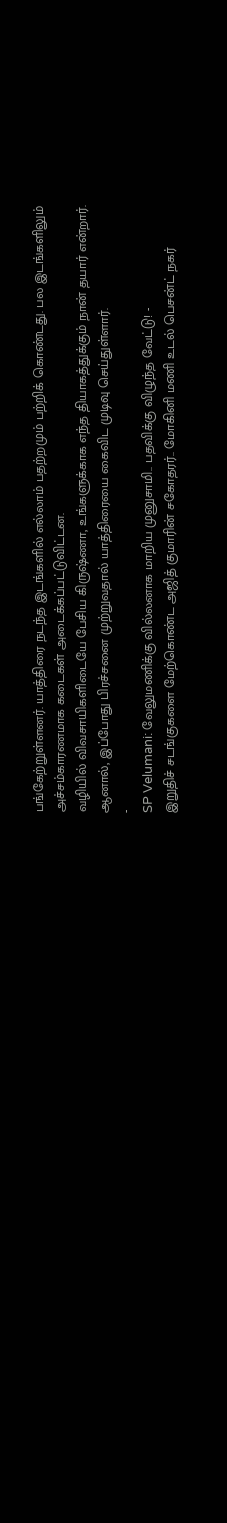பங்கேற்றுள்ளனர். யாத்திரை நடந்த இடங்களில் எல்லாம் பதற்றமும் பற்றிக் கொண்டது. பல இடங்களிலும் அச்சம்காரணமாக கடைகள் அடைக்கப்பட்டுவிட்டன.
வழியில் விவசாயிகளிடையே பேசிய கிருஷ்ணா, உங்களுக்காக எந்த தியாகத்துக்கும் நான் தயார் என்றார்.
ஆனால், இப்போது பிரச்சனை முற்றுவதால் யாத்திரையை கைவிட முடிவு செய்துள்ளார்.
-
SP Velumani: வேலுமணிக்கு வில்லனாக மாறிய முனுசாமி.. பதவிக்கு விழுந்த வேட்டு! -
இறுதிச் சடங்குகளை மேற்கொண்ட அஜித் குமாரின் சகோதரர்.. மோகினி மணி உடல் பெசன்ட் நகர்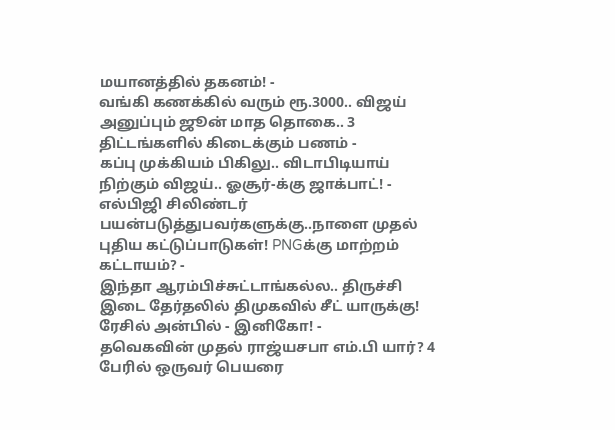மயானத்தில் தகனம்! -
வங்கி கணக்கில் வரும் ரூ.3000.. விஜய் அனுப்பும் ஜூன் மாத தொகை.. 3 திட்டங்களில் கிடைக்கும் பணம் -
கப்பு முக்கியம் பிகிலு.. விடாபிடியாய் நிற்கும் விஜய்.. ஓசூர்-க்கு ஜாக்பாட்! -
எல்பிஜி சிலிண்டர் பயன்படுத்துபவர்களுக்கு..நாளை முதல் புதிய கட்டுப்பாடுகள்! PNGக்கு மாற்றம் கட்டாயம்? -
இந்தா ஆரம்பிச்சுட்டாங்கல்ல.. திருச்சி இடை தேர்தலில் திமுகவில் சீட் யாருக்கு! ரேசில் அன்பில் - இனிகோ! -
தவெகவின் முதல் ராஜ்யசபா எம்.பி யார்? 4 பேரில் ஒருவர் பெயரை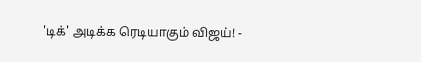'டிக்' அடிக்க ரெடியாகும் விஜய்! -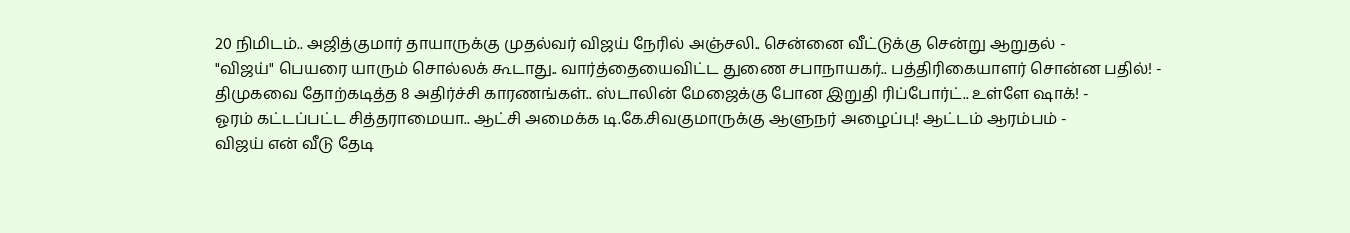20 நிமிடம்.. அஜித்குமார் தாயாருக்கு முதல்வர் விஜய் நேரில் அஞ்சலி.. சென்னை வீட்டுக்கு சென்று ஆறுதல் -
"விஜய்" பெயரை யாரும் சொல்லக் கூடாது.. வார்த்தையைவிட்ட துணை சபாநாயகர்.. பத்திரிகையாளர் சொன்ன பதில்! -
திமுகவை தோற்கடித்த 8 அதிர்ச்சி காரணங்கள்.. ஸ்டாலின் மேஜைக்கு போன இறுதி ரிப்போர்ட்.. உள்ளே ஷாக்! -
ஓரம் கட்டப்பட்ட சித்தராமையா.. ஆட்சி அமைக்க டி.கே.சிவகுமாருக்கு ஆளுநர் அழைப்பு! ஆட்டம் ஆரம்பம் -
விஜய் என் வீடு தேடி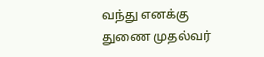வந்து எனக்கு துணை முதல்வர்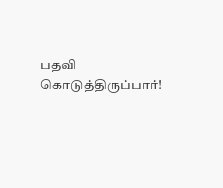பதவி கொடுத்திருப்பார்!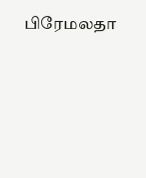பிரேமலதா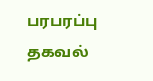பரபரப்பு தகவல்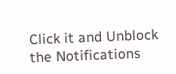Click it and Unblock the Notifications